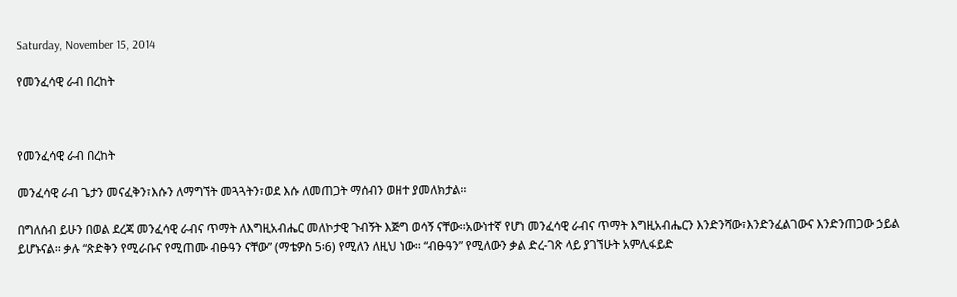Saturday, November 15, 2014

የመንፈሳዊ ራብ በረከት



የመንፈሳዊ ራብ በረከት

መንፈሳዊ ራብ ጌታን መናፈቅን፣እሱን ለማግኘት መጓጓትን፣ወደ እሱ ለመጠጋት ማሰብን ወዘተ ያመለክታል፡፡

በግለሰብ ይሁን በወል ደረጃ መንፈሳዊ ራብና ጥማት ለእግዚአብሔር መለኮታዊ ጉብኝት እጅግ ወሳኝ ናቸው፡፡አውነተኛ የሆነ መንፈሳዊ ራብና ጥማት እግዚአብሔርን እንድንሻው፣እንድንፈልገውና እንድንጠጋው ኃይል ይሆኑናል፡፡ ቃሉ “ጽድቅን የሚራቡና የሚጠሙ ብፁዓን ናቸው” (ማቴዎስ 5፡6) የሚለን ለዚህ ነው፡፡ “ብፁዓን” የሚለውን ቃል ድረ-ገጽ ላይ ያገኘሁት አምሊፋይድ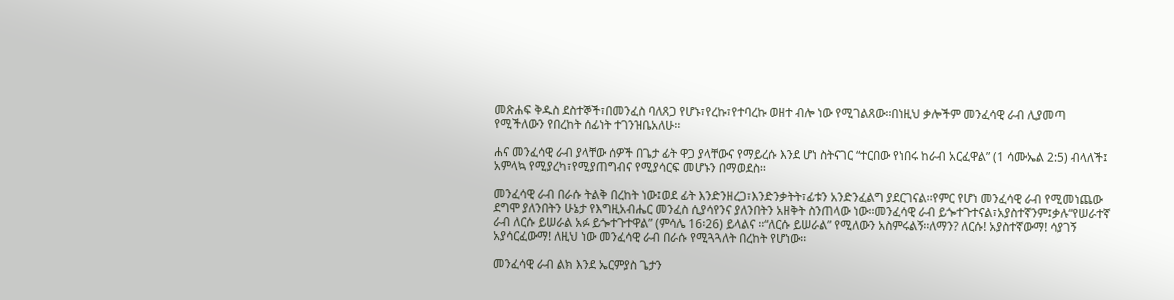መጽሐፍ ቅዱስ ደስተኞች፣በመንፈስ ባለጸጋ የሆኑ፣የረኩ፣የተባረኩ ወዘተ ብሎ ነው የሚገልጸው፡፡በነዚህ ቃሎችም መንፈሳዊ ራብ ሊያመጣ የሚችለውን የበረከት ሰፊነት ተገንዝቤአለሁ፡፡

ሐና መንፈሳዊ ራብ ያላቸው ሰዎች በጌታ ፊት ዋጋ ያላቸውና የማይረሱ እንደ ሆነ ስትናገር “ተርበው የነበሩ ከራብ አርፈዋል” (1 ሳሙኤል 2:5) ብላለች፤ አምላኳ የሚያረካ፣የሚያጠግብና የሚያሳርፍ መሆኑን በማወደስ፡፡

መንፈሳዊ ራብ በራሱ ትልቅ በረከት ነው፤ወደ ፊት እንድንዘረጋ፣እንድንቃትት፣ፊቱን አንድንፈልግ ያደርገናል፡፡የምር የሆነ መንፈሳዊ ራብ የሚመነጨው ደግሞ ያለንበትን ሁኔታ የእግዚአብሔር መንፈስ ሲያሳየንና ያለንበትን አዘቅት ስንጠላው ነው፡፡መንፈሳዊ ራብ ይጐተጉተናል፣አያስተኛንም፤ቃሉ“የሠራተኛ ራብ ለርሱ ይሠራል አፉ ይጐተጉተዋል” (ምሳሌ 16፡26) ይላልና ፡፡“ለርሱ ይሠራል” የሚለውን አስምሩልኝ፡፡ለማን? ለርሱ! አያስተኛውማ! ሳያገኝ አያሳርፈውማ! ለዚህ ነው መንፈሳዊ ራብ በራሱ የሚጓጓለት በረከት የሆነው፡፡

መንፈሳዊ ራብ ልክ እንደ ኤርምያስ ጌታን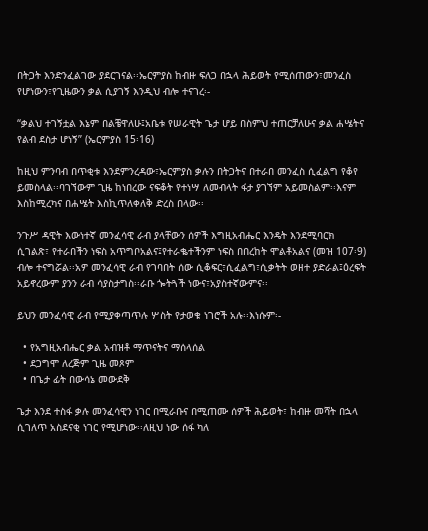በትጋት እንድንፈልገው ያደርገናል፡፡ኤርምያስ ከብዙ ፍለጋ በኋላ ሕይወት የሚሰጠውን፣መንፈስ የሆነውን፣የጊዜውን ቃል ሲያገኝ እንዲህ ብሎ ተናገረ፡-

“ቃልህ ተገኝቷል እኔም በልቼዋለሁ፤አቤቱ የሠራዊት ጌታ ሆይ በስምህ ተጠርቻለሁና ቃል ሐሤትና የልብ ደስታ ሆነኝ” (ኤርምያስ 15፡16)

ከዚህ ምንባብ በጥቂቱ እንደምንረዳው፣ኤርምያስ ቃሉን በትጋትና በተራበ መንፈስ ሲፈልግ የቆየ ይመስላል፡፡ባገኘውም ጊዜ ከነበረው ናፍቆት የተነሣ ለመብላት ፋታ ያገኘም አይመስልም፡፡እናም እስከሚረካና በሐሤት እስኪጥለቀለቅ ድረስ በላው፡፡

ንጉሥ ዳዊት እውነተኛ መንፈሳዊ ራብ ያላቸውን ሰዎች እግዚአብሔር እንዴት እንደሚባርክ ሲገልጽ፣ የተራበችን ነፍስ አጥግቦአልና፤የተራቈተችንም ነፍስ በበረከት ሞልቶአልና (መዝ 107፡9) ብሎ ተናግሯል፡፡አዎ መንፈሳዊ ራብ የገባበት ሰው ሲቆፍር፣ሲፈልግ፣ሲቃትት ወዘተ ያድራል፤ዕረፍት አይኖረውም ያንን ራብ ሳያስታግስ፡፡ራቡ ጐትጓች ነውና፣አያስተኛውምና፡፡

ይህን መንፈሳዊ ራብ የሚያቀጣጥሉ ሦስት የታወቁ ነገሮች አሉ፡፡እነሱም፡-

  • የአግዚአብሔር ቃል አብዝቶ ማጥናትና ማሰላሰል
  • ደጋግሞ ለረጅም ጊዜ መጾም
  • በጌታ ፊት በውሳኔ መውደቅ

ጌታ እንደ ተስፋ ቃሉ መንፈሳዊን ነገር በሚራቡና በሚጠሙ ሰዎች ሕይወት፣ ከብዙ መሻት በኋላ ሲገለጥ አስደናቂ ነገር የሚሆነው፡፡ለዚህ ነው ሰፋ ካለ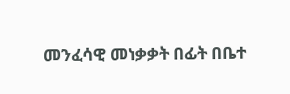መንፈሳዊ መነቃቃት በፊት በቤተ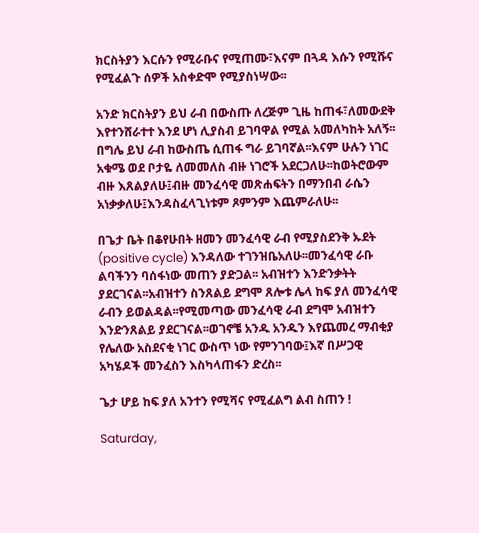ክርስትያን እርሱን የሚራቡና የሚጠሙ፣እናም በጓዳ እሱን የሚሹና የሚፈልጉ ሰዎች አስቀድሞ የሚያስነሣው፡፡

አንድ ክርስትያን ይህ ራብ በውስጡ ለረጅም ጊዜ ከጠፋ፣ለመውደቅ እየተንሸራተተ እንደ ሆነ ሊያስብ ይገባዋል የሚል አመለካከት አለኝ፡፡በግሌ ይህ ራብ ከውስጤ ሲጠፋ ግራ ይገባኛል፡፡እናም ሁሉን ነገር አቁሜ ወደ ቦታዬ ለመመለስ ብዙ ነገሮች አደርጋለሁ፡፡ከወትሮውም ብዙ እጸልያለሁ፤ብዙ መንፈሳዊ መጽሐፍትን በማንበብ ራሴን አነቃቃለሁ፤እንዳስፈላጊነቱም ጾምንም እጨምራለሁ፡፡

በጌታ ቤት በቆየሁበት ዘመን መንፈሳዊ ራብ የሚያስደንቅ ኡደት (positive cycle) እንዳለው ተገንዝቤአለሁ፡፡መንፈሳዊ ራቡ ልባችንን ባሰፋነው መጠን ያድጋል፡፡ አብዝተን እንድንቃትት ያደርገናል፡፡አብዝተን ስንጸልይ ደግሞ ጸሎቱ ሌላ ከፍ ያለ መንፈሳዊ ራብን ይወልዳል፡፡የሚመጣው መንፈሳዊ ራብ ደግሞ አብዝተን እንድንጸልይ ያደርገናል፡፡ወገኖቼ አንዱ አንዱን እየጨመረ ማብቂያ የሌለው አስደናቂ ነገር ውስጥ ነው የምንገባው፤እኛ በሥጋዊ አካሄዶች መንፈስን እስካላጠፋን ድረስ፡፡

ጌታ ሆይ ከፍ ያለ አንተን የሚሻና የሚፈልግ ልብ ስጠን !

Saturday,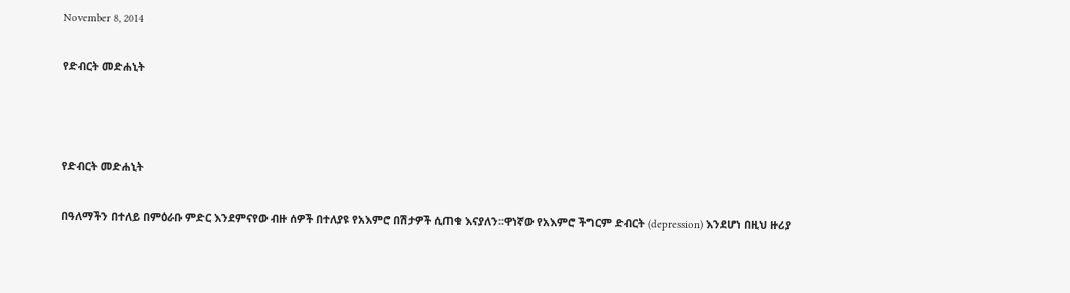November 8, 2014

የድብርት መድሐኒት



የድብርት መድሐኒት

በዓለማችን በተለይ በምዕራቡ ምድር እንደምናየው ብዙ ሰዎች በተለያዩ የአእምሮ በሽታዎች ሲጠቁ እናያለን፡፡ዋነኛው የአእምሮ ችግርም ድብርት (depression) እንደሆነ በዚህ ዙሪያ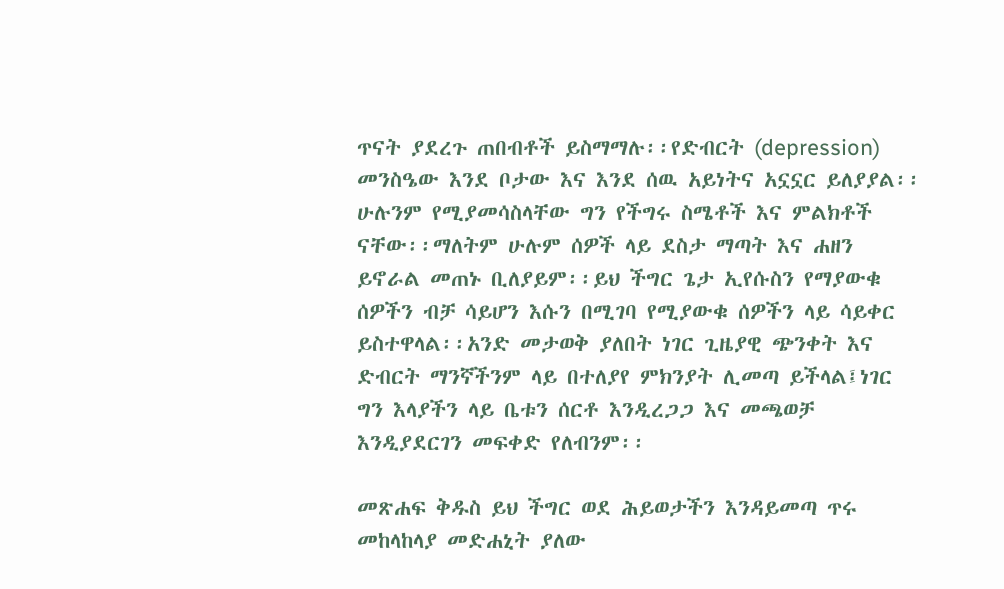ጥናት ያደረጉ ጠበብቶች ይስማማሉ፡፡የድብርት (depression) መንስዔው እንደ ቦታው እና እንደ ሰዉ አይነትና አኗኗር ይለያያል፡፡ሁሉንም የሚያመሳስላቸው ግን የችግሩ ስሜቶች እና ምልክቶች ናቸው፡፡ማለትም ሁሉም ሰዎች ላይ ደስታ ማጣት እና ሐዘን ይኖራል መጠኑ ቢለያይም፡፡ይህ ችግር ጌታ ኢየሱስን የማያውቁ ሰዎችን ብቻ ሳይሆን እሱን በሚገባ የሚያውቁ ሰዎችን ላይ ሳይቀር ይስተዋላል፡፡አንድ መታወቅ ያለበት ነገር ጊዜያዊ ጭንቀት እና ድብርት ማንኛችንም ላይ በተለያየ ምክንያት ሊመጣ ይችላል፤ነገር ግን እላያችን ላይ ቤቱን ሰርቶ እንዲረጋጋ እና መጫወቻ እንዲያደርገን መፍቀድ የለብንም፡፡

መጽሐፍ ቅዱስ ይህ ችግር ወደ ሕይወታችን እንዳይመጣ ጥሩ መከላከላያ መድሐኒት ያለው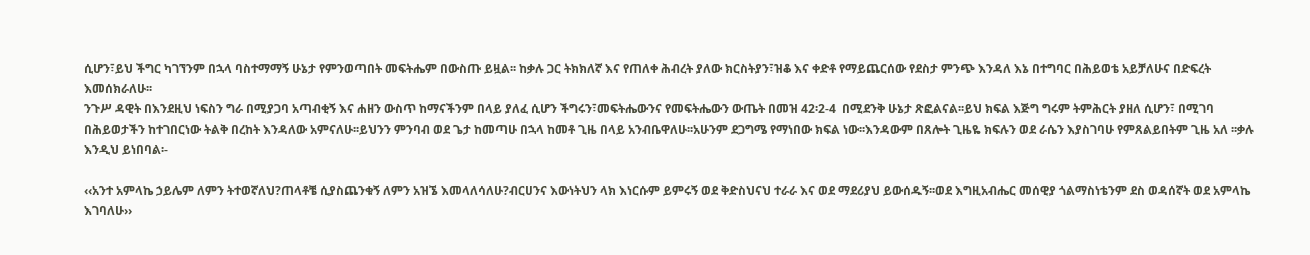ሲሆን፣ይህ ችግር ካገኘንም በኋላ ባስተማማኝ ሁኔታ የምንወጣበት መፍትሔም በውስጡ ይዟል፡፡ ከቃሉ ጋር ትክክለኛ እና የጠለቀ ሕብረት ያለው ክርስትያን፣ዝቆ እና ቀድቶ የማይጨርሰው የደስታ ምንጭ እንዳለ እኔ በተግባር በሕይወቴ አይቻለሁና በድፍረት እመሰክራለሁ፡፡
ንጉሥ ዳዊት በእንደዚህ ነፍስን ግራ በሚያጋባ አጣብቂኝ እና ሐዘን ውስጥ ከማናችንም በላይ ያለፈ ሲሆን ችግሩን፣መፍትሔውንና የመፍትሔውን ውጤት በመዝ 42፡2-4  በሚደንቅ ሁኔታ ጽፎልናል፡፡ይህ ክፍል እጅግ ግሩም ትምሕርት ያዘለ ሲሆን፣ በሚገባ በሕይወታችን ከተገበርነው ትልቅ በረከት እንዳለው አምናለሁ፡፡ይህንን ምንባብ ወደ ጌታ ከመጣሁ በኋላ ከመቶ ጊዜ በላይ አንብቤዋለሁ፡፡አሁንም ደጋግሜ የማነበው ክፍል ነው፡፡እንዳውም በጸሎት ጊዜዬ ክፍሉን ወደ ራሴን እያስገባሁ የምጸልይበትም ጊዜ አለ ፡፡ቃሉ እንዲህ ይነበባል፡-

‹‹አንተ አምላኬ ኃይሌም ለምን ትተወኛለህ?ጠላቶቼ ሲያስጨንቁኝ ለምን አዝኜ እመላለሳለሁ?ብርሀንና እውነትህን ላክ እነርሱም ይምሩኝ ወደ ቅድስህናህ ተራራ እና ወደ ማደሪያህ ይውሰዱኝ፡፡ወደ እግዚአብሔር መሰዊያ ጎልማስነቴንም ደስ ወዳሰኛት ወደ አምላኬ እገባለሁ››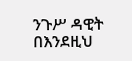ንጉሥ ዳዊት በእንደዚህ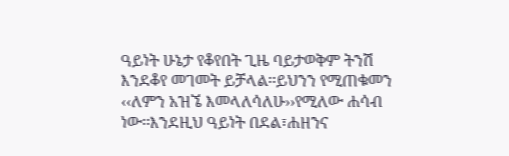ዓይነት ሁኔታ የቆየበት ጊዜ ባይታወቅም ትንሽ እንደቆየ መገመት ይቻላል፡፡ይህንን የሚጠቁመን ‹‹ለምን አዝኜ እመላለሳለሁ››የሚለው ሐሳብ ነው፡፡እንደዚህ ዓይነት በደል፣ሐዘንና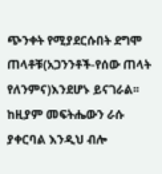ጭንቀት የሚያደርሱበት ደግሞ ጠላቶቹ(አጋንንቶች-የሰው ጠላት የለንምና)እንደሆኑ ይናገራል፡፡ከዚያም መፍትሔውን ራሱ ያቀርባል እንዲህ ብሎ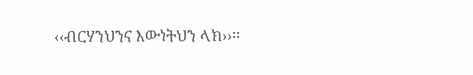‹‹ብርሃንህንና እውነትህን ላክ››፡፡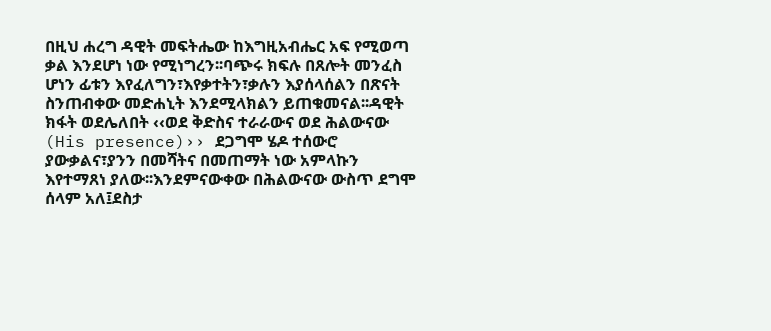በዚህ ሐረግ ዳዊት መፍትሔው ከእግዚአብሔር አፍ የሚወጣ ቃል እንደሆነ ነው የሚነግረን፡፡ባጭሩ ክፍሉ በጸሎት መንፈስ ሆነን ፊቱን እየፈለግን፣እየቃተትን፣ቃሉን እያሰላሰልን በጽናት ስንጠብቀው መድሐኒት እንደሚላክልን ይጠቁመናል፡፡ዳዊት ክፋት ወደሌለበት ‹‹ወደ ቅድስና ተራራውና ወደ ሕልውናው (His presence)›› ደጋግሞ ሄዶ ተሰውሮ ያውቃልና፣ያንን በመሻትና በመጠማት ነው አምላኩን እየተማጸነ ያለው፡፡እንደምናውቀው በሕልውናው ውስጥ ደግሞ ሰላም አለ፤ደስታ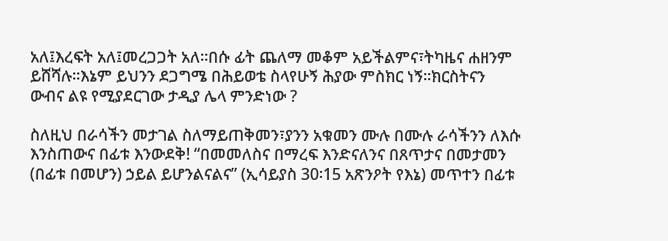አለ፤እረፍት አለ፤መረጋጋት አለ፡፡በሱ ፊት ጨለማ መቆም አይችልምና፣ትካዜና ሐዘንም ይሸሻሉ፡፡እኔም ይህንን ደጋግሜ በሕይወቴ ስላየሁኝ ሕያው ምስክር ነኝ፡፡ክርስትናን ውብና ልዩ የሚያደርገው ታዲያ ሌላ ምንድነው ?

ስለዚህ በራሳችን መታገል ስለማይጠቅመን፣ያንን አቁመን ሙሉ በሙሉ ራሳችንን ለእሱ እንስጠውና በፊቱ እንውደቅ! “በመመለስና በማረፍ እንድናለንና በጸጥታና በመታመን (በፊቱ በመሆን) ኃይል ይሆንልናልና” (ኢሳይያስ 30፡15 አጽንዖት የእኔ) መጥተን በፊቱ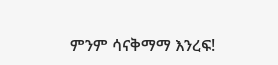ምንም ሳናቅማማ እንረፍ!